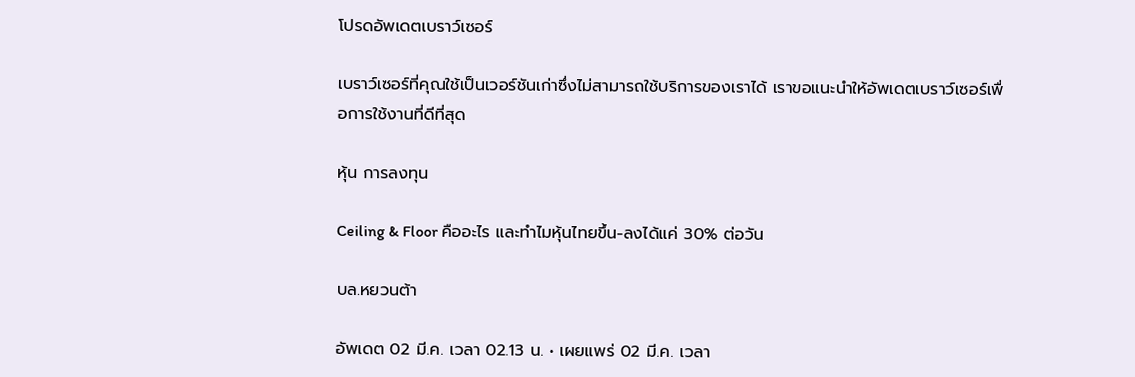โปรดอัพเดตเบราว์เซอร์

เบราว์เซอร์ที่คุณใช้เป็นเวอร์ชันเก่าซึ่งไม่สามารถใช้บริการของเราได้ เราขอแนะนำให้อัพเดตเบราว์เซอร์เพื่อการใช้งานที่ดีที่สุด

หุ้น การลงทุน

Ceiling & Floor คืออะไร และทำไมหุ้นไทยขึ้น-ลงได้แค่ 30% ต่อวัน

บล.หยวนต้า

อัพเดต 02 มี.ค. เวลา 02.13 น. • เผยแพร่ 02 มี.ค. เวลา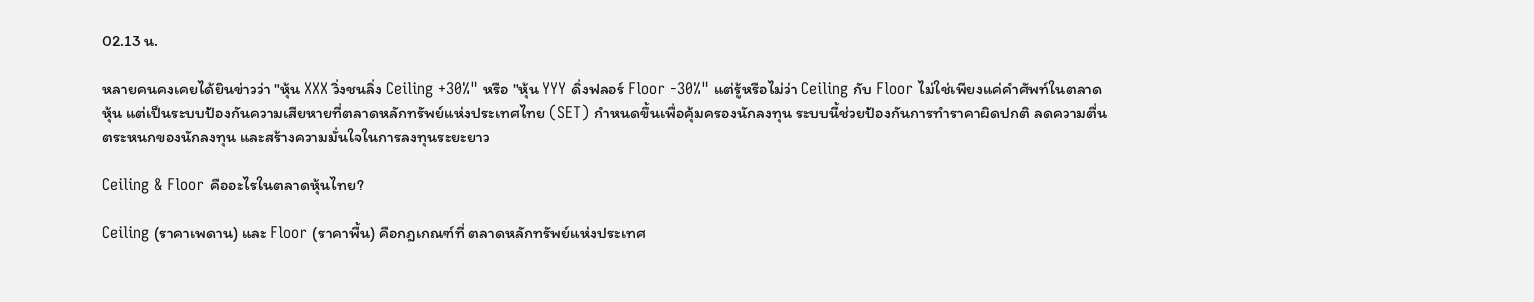02.13 น.

หลายคนคงเคยได้ยินข่าวว่า "หุ้น XXX วิ่งชนลิ่ง Ceiling +30%" หรือ "หุ้น YYY ดิ่งฟลอร์ Floor -30%" แต่รู้หรือไม่ว่า Ceiling กับ Floor ไม่ใช่เพียงแค่คำศัพท์ในตลาดหุ้น แต่เป็นระบบป้องกันความเสียหายที่ตลาดหลักทรัพย์แห่งประเทศไทย (SET) กำหนดขึ้นเพื่อคุ้มครองนักลงทุน ระบบนี้ช่วยป้องกันการทำราคาผิดปกติ ลดความตื่นตระหนกของนักลงทุน และสร้างความมั่นใจในการลงทุนระยะยาว

Ceiling & Floor คืออะไรในตลาดหุ้นไทย?

Ceiling (ราคาเพดาน) และ Floor (ราคาพื้น) คือกฎเกณฑ์ที่ ตลาดหลักทรัพย์แห่งประเทศ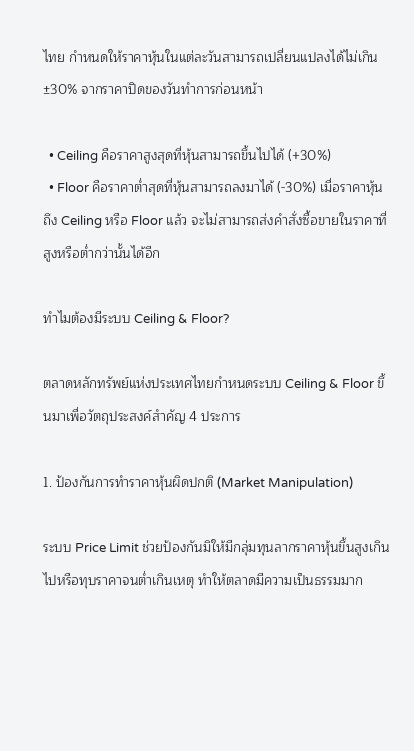ไทย กำหนดให้ราคาหุ้นในแต่ละวันสามารถเปลี่ยนแปลงได้ไม่เกิน ±30% จากราคาปิดของวันทำการก่อนหน้า

  • Ceiling คือราคาสูงสุดที่หุ้นสามารถขึ้นไปได้ (+30%)
  • Floor คือราคาต่ำสุดที่หุ้นสามารถลงมาได้ (-30%) เมื่อราคาหุ้นถึง Ceiling หรือ Floor แล้ว จะไม่สามารถส่งคำสั่งซื้อขายในราคาที่สูงหรือต่ำกว่านั้นได้อีก

ทำไมต้องมีระบบ Ceiling & Floor?

ตลาดหลักทรัพย์แห่งประเทศไทยกำหนดระบบ Ceiling & Floor ขึ้นมาเพื่อวัตถุประสงค์สำคัญ 4 ประการ

1. ป้องกันการทำราคาหุ้นผิดปกติ (Market Manipulation)

ระบบ Price Limit ช่วยป้องกันมิให้มีกลุ่มทุนลากราคาหุ้นขึ้นสูงเกินไปหรือทุบราคาจนต่ำเกินเหตุ ทำให้ตลาดมีความเป็นธรรมมาก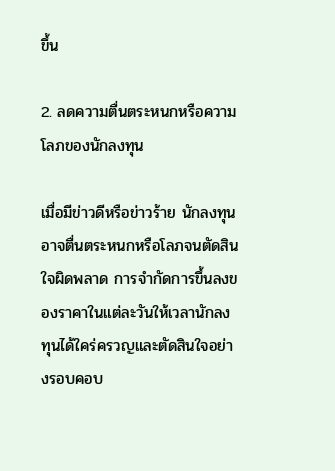ขึ้น

2. ลดความตื่นตระหนกหรือความโลภของนักลงทุน

เมื่อมีข่าวดีหรือข่าวร้าย นักลงทุนอาจตื่นตระหนกหรือโลภจนตัดสินใจผิดพลาด การจำกัดการขึ้นลงของราคาในแต่ละวันให้เวลานักลงทุนได้ใคร่ครวญและตัดสินใจอย่างรอบคอบ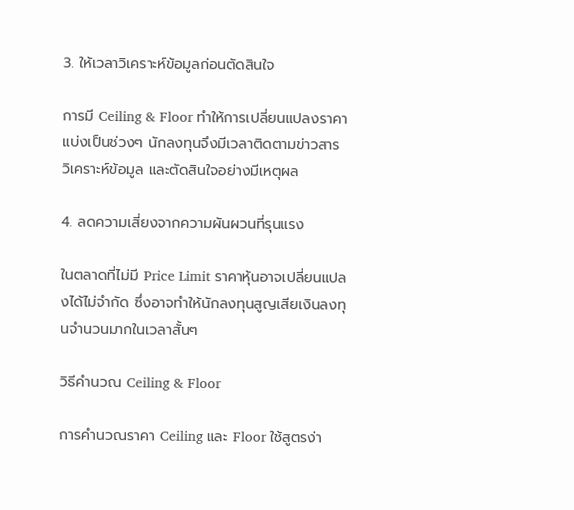3. ให้เวลาวิเคราะห์ข้อมูลก่อนตัดสินใจ

การมี Ceiling & Floor ทำให้การเปลี่ยนแปลงราคาแบ่งเป็นช่วงๆ นักลงทุนจึงมีเวลาติดตามข่าวสาร วิเคราะห์ข้อมูล และตัดสินใจอย่างมีเหตุผล

4. ลดความเสี่ยงจากความผันผวนที่รุนแรง

ในตลาดที่ไม่มี Price Limit ราคาหุ้นอาจเปลี่ยนแปลงได้ไม่จำกัด ซึ่งอาจทำให้นักลงทุนสูญเสียเงินลงทุนจำนวนมากในเวลาสั้นๆ

วิธีคำนวณ Ceiling & Floor

การคำนวณราคา Ceiling และ Floor ใช้สูตรง่า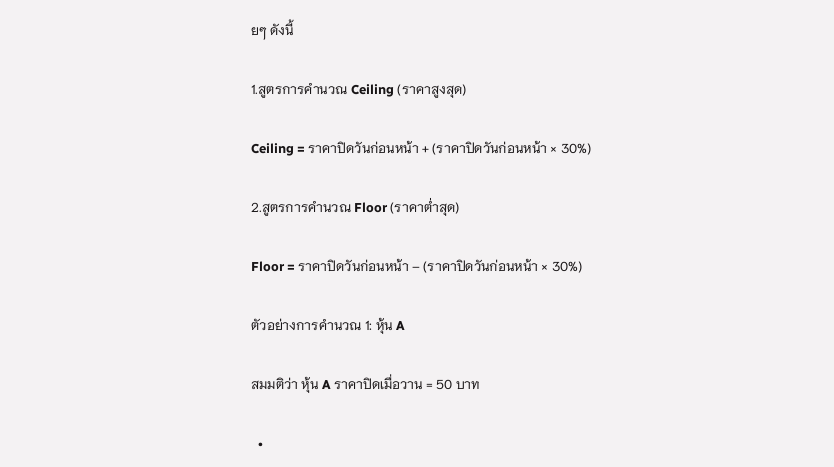ยๆ ดังนี้

1.สูตรการคำนวณ Ceiling (ราคาสูงสุด)

Ceiling = ราคาปิดวันก่อนหน้า + (ราคาปิดวันก่อนหน้า × 30%)

2.สูตรการคำนวณ Floor (ราคาต่ำสุด)

Floor = ราคาปิดวันก่อนหน้า – (ราคาปิดวันก่อนหน้า × 30%)

ตัวอย่างการคำนวณ 1: หุ้น A

สมมติว่า หุ้น A ราคาปิดเมื่อวาน = 50 บาท

  •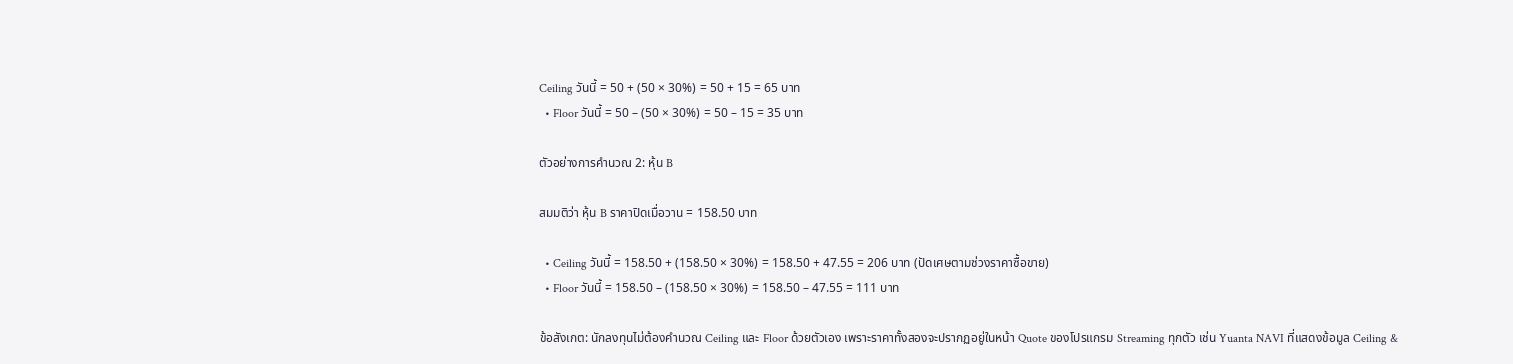Ceiling วันนี้ = 50 + (50 × 30%) = 50 + 15 = 65 บาท
  • Floor วันนี้ = 50 – (50 × 30%) = 50 – 15 = 35 บาท

ตัวอย่างการคำนวณ 2: หุ้น B

สมมติว่า หุ้น B ราคาปิดเมื่อวาน = 158.50 บาท

  • Ceiling วันนี้ = 158.50 + (158.50 × 30%) = 158.50 + 47.55 = 206 บาท (ปัดเศษตามช่วงราคาซื้อขาย)
  • Floor วันนี้ = 158.50 – (158.50 × 30%) = 158.50 – 47.55 = 111 บาท

ข้อสังเกต: นักลงทุนไม่ต้องคำนวณ Ceiling และ Floor ด้วยตัวเอง เพราะราคาทั้งสองจะปรากฏอยู่ในหน้า Quote ของโปรแกรม Streaming ทุกตัว เช่น Yuanta NAVI ที่แสดงข้อมูล Ceiling &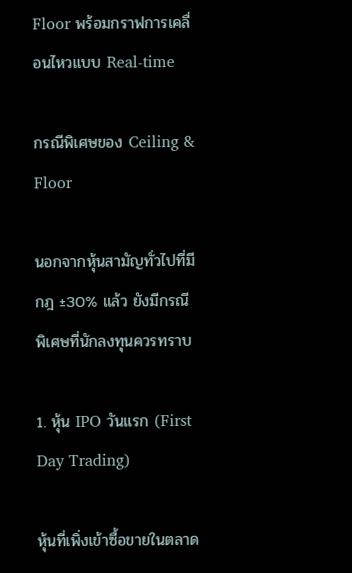Floor พร้อมกราฟการเคลื่อนไหวแบบ Real-time

กรณีพิเศษของ Ceiling & Floor

นอกจากหุ้นสามัญทั่วไปที่มีกฎ ±30% แล้ว ยังมีกรณีพิเศษที่นักลงทุนควรทราบ

1. หุ้น IPO วันแรก (First Day Trading)

หุ้นที่เพิ่งเข้าซื้อขายในตลาด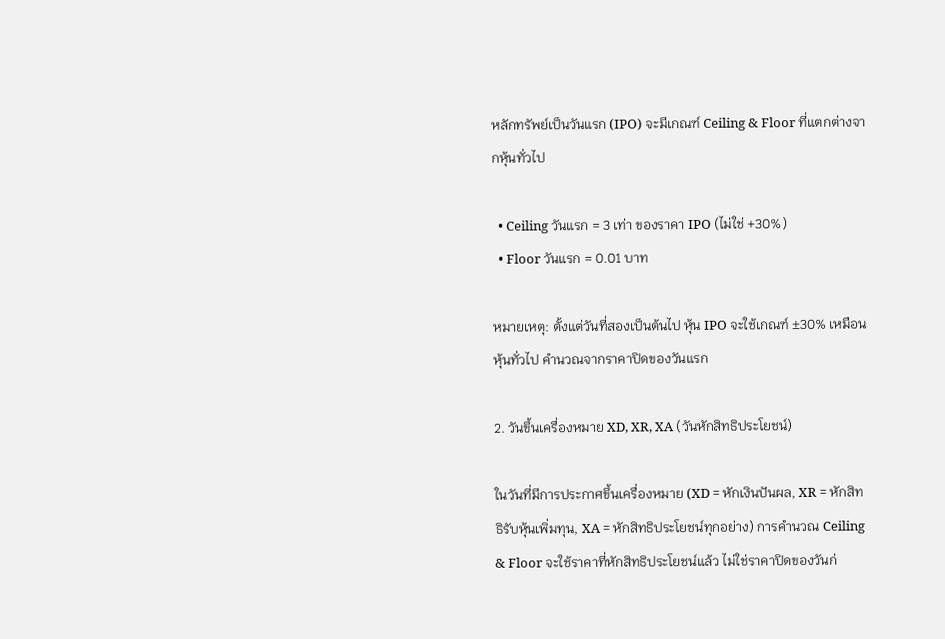หลักทรัพย์เป็นวันแรก (IPO) จะมีเกณฑ์ Ceiling & Floor ที่แตกต่างจากหุ้นทั่วไป

  • Ceiling วันแรก = 3 เท่า ของราคา IPO (ไม่ใช่ +30%)
  • Floor วันแรก = 0.01 บาท

หมายเหตุ: ตั้งแต่วันที่สองเป็นต้นไป หุ้น IPO จะใช้เกณฑ์ ±30% เหมือนหุ้นทั่วไป คำนวณจากราคาปิดของวันแรก

2. วันขึ้นเครื่องหมาย XD, XR, XA (วันหักสิทธิประโยชน์)

ในวันที่มีการประกาศขึ้นเครื่องหมาย (XD = หักเงินปันผล, XR = หักสิทธิรับหุ้นเพิ่มทุน, XA = หักสิทธิประโยชน์ทุกอย่าง) การคำนวณ Ceiling & Floor จะใช้ราคาที่หักสิทธิประโยชน์แล้ว ไม่ใช่ราคาปิดของวันก่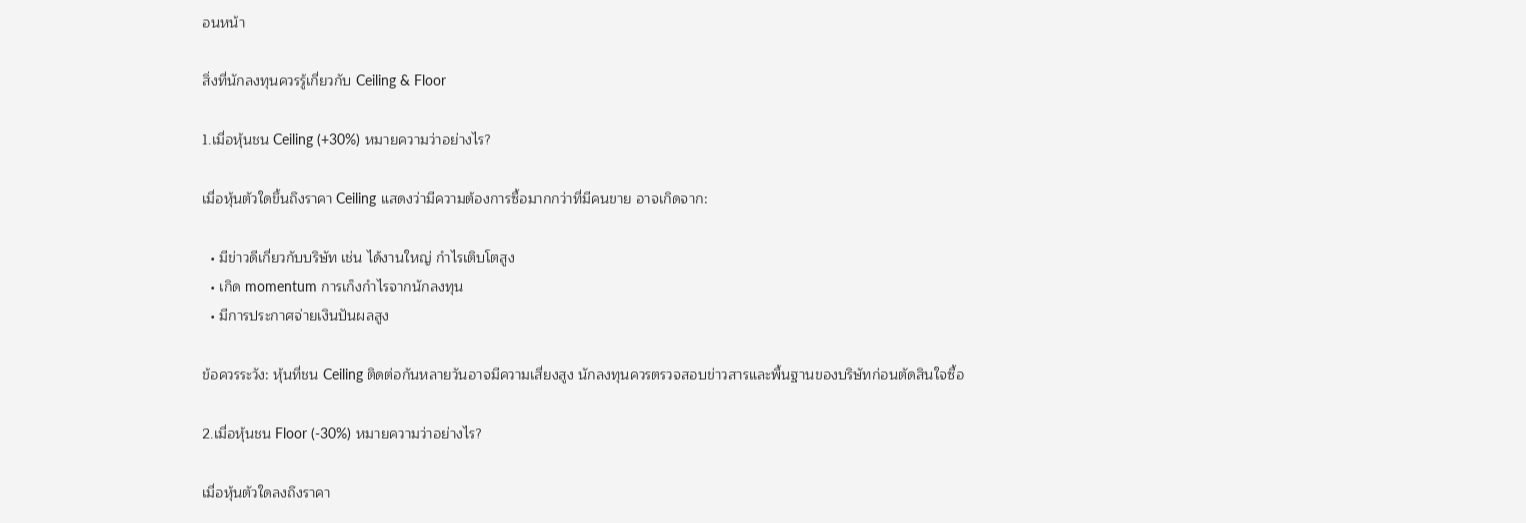อนหน้า

สิ่งที่นักลงทุนควรรู้เกี่ยวกับ Ceiling & Floor

1.เมื่อหุ้นชน Ceiling (+30%) หมายความว่าอย่างไร?

เมื่อหุ้นตัวใดขึ้นถึงราคา Ceiling แสดงว่ามีความต้องการซื้อมากกว่าที่มีคนขาย อาจเกิดจาก:

  • มีข่าวดีเกี่ยวกับบริษัท เช่น ได้งานใหญ่ กำไรเติบโตสูง
  • เกิด momentum การเก็งกำไรจากนักลงทุน
  • มีการประกาศจ่ายเงินปันผลสูง

ข้อควรระวัง: หุ้นที่ชน Ceiling ติดต่อกันหลายวันอาจมีความเสี่ยงสูง นักลงทุนควรตรวจสอบข่าวสารและพื้นฐานของบริษัทก่อนตัดสินใจซื้อ

2.เมื่อหุ้นชน Floor (-30%) หมายความว่าอย่างไร?

เมื่อหุ้นตัวใดลงถึงราคา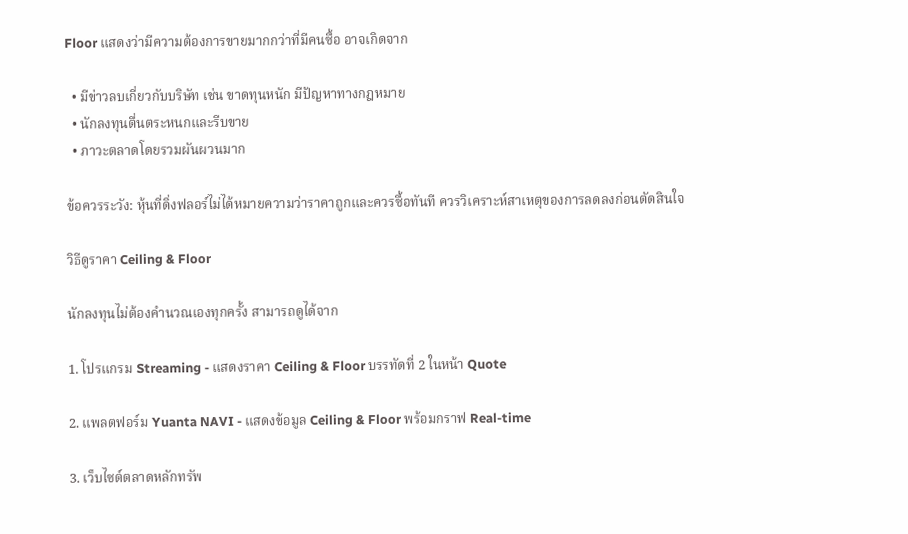Floor แสดงว่ามีความต้องการขายมากกว่าที่มีคนซื้อ อาจเกิดจาก

  • มีข่าวลบเกี่ยวกับบริษัท เช่น ขาดทุนหนัก มีปัญหาทางกฎหมาย
  • นักลงทุนตื่นตระหนกและรีบขาย
  • ภาวะตลาดโดยรวมผันผวนมาก

ข้อควรระวัง: หุ้นที่ดิ่งฟลอร์ไม่ได้หมายความว่าราคาถูกและควรซื้อทันที ควรวิเคราะห์สาเหตุของการลดลงก่อนตัดสินใจ

วิธีดูราคา Ceiling & Floor

นักลงทุนไม่ต้องคำนวณเองทุกครั้ง สามารถดูได้จาก

1. โปรแกรม Streaming - แสดงราคา Ceiling & Floor บรรทัดที่ 2 ในหน้า Quote

2. แพลตฟอร์ม Yuanta NAVI - แสดงข้อมูล Ceiling & Floor พร้อมกราฟ Real-time

3. เว็บไซต์ตลาดหลักทรัพ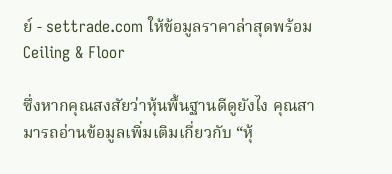ย์ - settrade.com ให้ข้อมูลราคาล่าสุดพร้อม Ceiling & Floor

ซึ่งหากคุณสงสัยว่าหุ้นพื้นฐานดีดูยังไง คุณสามารถอ่านข้อมูลเพิ่มเติมเกี่ยวกับ “หุ้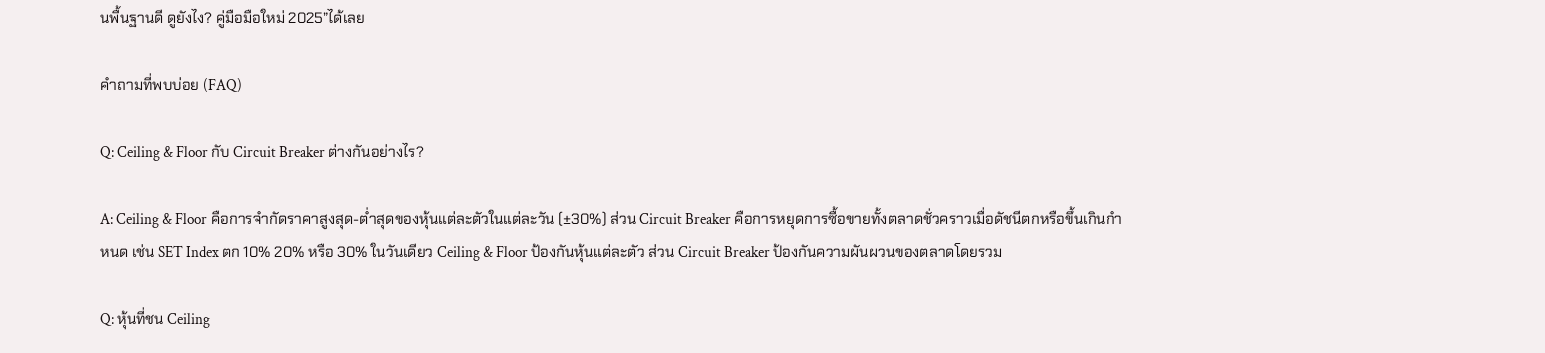นพื้นฐานดี ดูยังไง? คู่มือมือใหม่ 2025”ได้เลย

คำถามที่พบบ่อย (FAQ)

Q: Ceiling & Floor กับ Circuit Breaker ต่างกันอย่างไร?

A: Ceiling & Floor คือการจำกัดราคาสูงสุด-ต่ำสุดของหุ้นแต่ละตัวในแต่ละวัน (±30%) ส่วน Circuit Breaker คือการหยุดการซื้อขายทั้งตลาดชั่วคราวเมื่อดัชนีตกหรือขึ้นเกินกำหนด เช่น SET Index ตก 10% 20% หรือ 30% ในวันเดียว Ceiling & Floor ป้องกันหุ้นแต่ละตัว ส่วน Circuit Breaker ป้องกันความผันผวนของตลาดโดยรวม

Q: หุ้นที่ชน Ceiling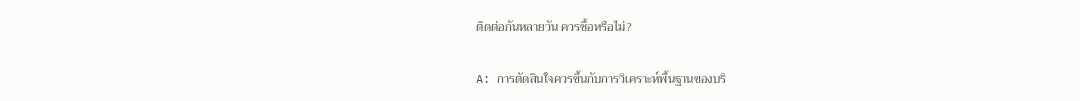ติดต่อกันหลายวัน ควรซื้อหรือไม่?

A: การตัดสินใจควรขึ้นกับการวิเคราะห์พื้นฐานของบริ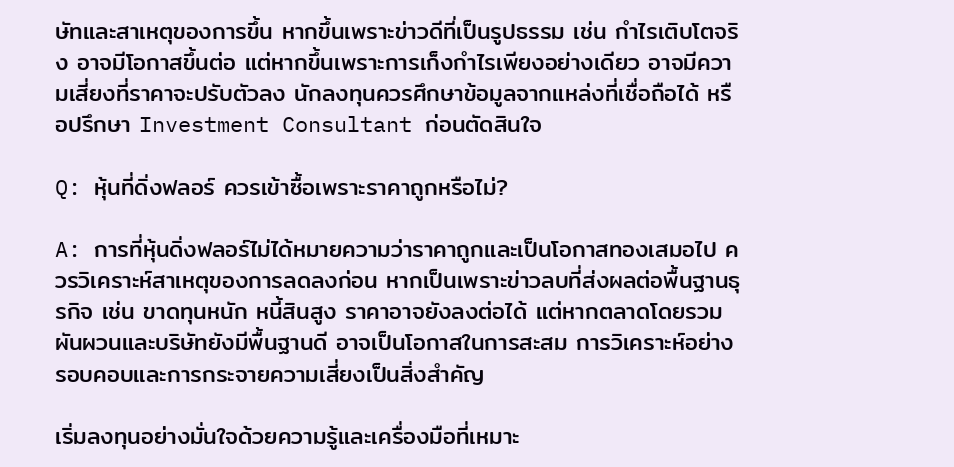ษัทและสาเหตุของการขึ้น หากขึ้นเพราะข่าวดีที่เป็นรูปธรรม เช่น กำไรเติบโตจริง อาจมีโอกาสขึ้นต่อ แต่หากขึ้นเพราะการเก็งกำไรเพียงอย่างเดียว อาจมีความเสี่ยงที่ราคาจะปรับตัวลง นักลงทุนควรศึกษาข้อมูลจากแหล่งที่เชื่อถือได้ หรือปรึกษา Investment Consultant ก่อนตัดสินใจ

Q: หุ้นที่ดิ่งฟลอร์ ควรเข้าซื้อเพราะราคาถูกหรือไม่?

A: การที่หุ้นดิ่งฟลอร์ไม่ได้หมายความว่าราคาถูกและเป็นโอกาสทองเสมอไป ควรวิเคราะห์สาเหตุของการลดลงก่อน หากเป็นเพราะข่าวลบที่ส่งผลต่อพื้นฐานธุรกิจ เช่น ขาดทุนหนัก หนี้สินสูง ราคาอาจยังลงต่อได้ แต่หากตลาดโดยรวมผันผวนและบริษัทยังมีพื้นฐานดี อาจเป็นโอกาสในการสะสม การวิเคราะห์อย่างรอบคอบและการกระจายความเสี่ยงเป็นสิ่งสำคัญ

เริ่มลงทุนอย่างมั่นใจด้วยความรู้และเครื่องมือที่เหมาะ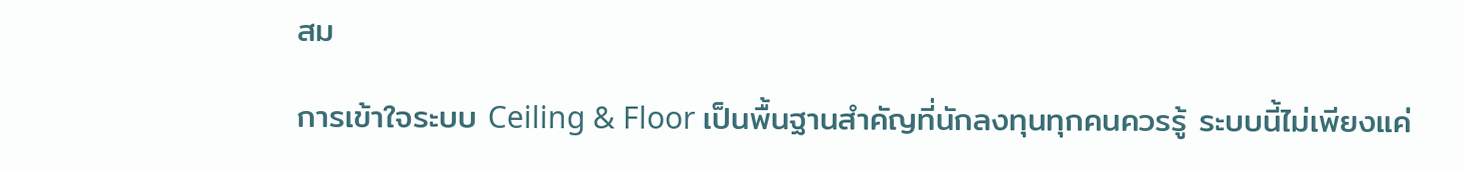สม

การเข้าใจระบบ Ceiling & Floor เป็นพื้นฐานสำคัญที่นักลงทุนทุกคนควรรู้ ระบบนี้ไม่เพียงแค่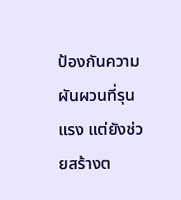ป้องกันความผันผวนที่รุนแรง แต่ยังช่วยสร้างต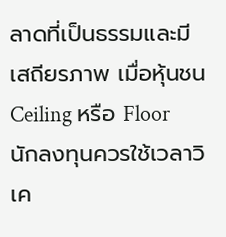ลาดที่เป็นธรรมและมีเสถียรภาพ เมื่อหุ้นชน Ceiling หรือ Floor นักลงทุนควรใช้เวลาวิเค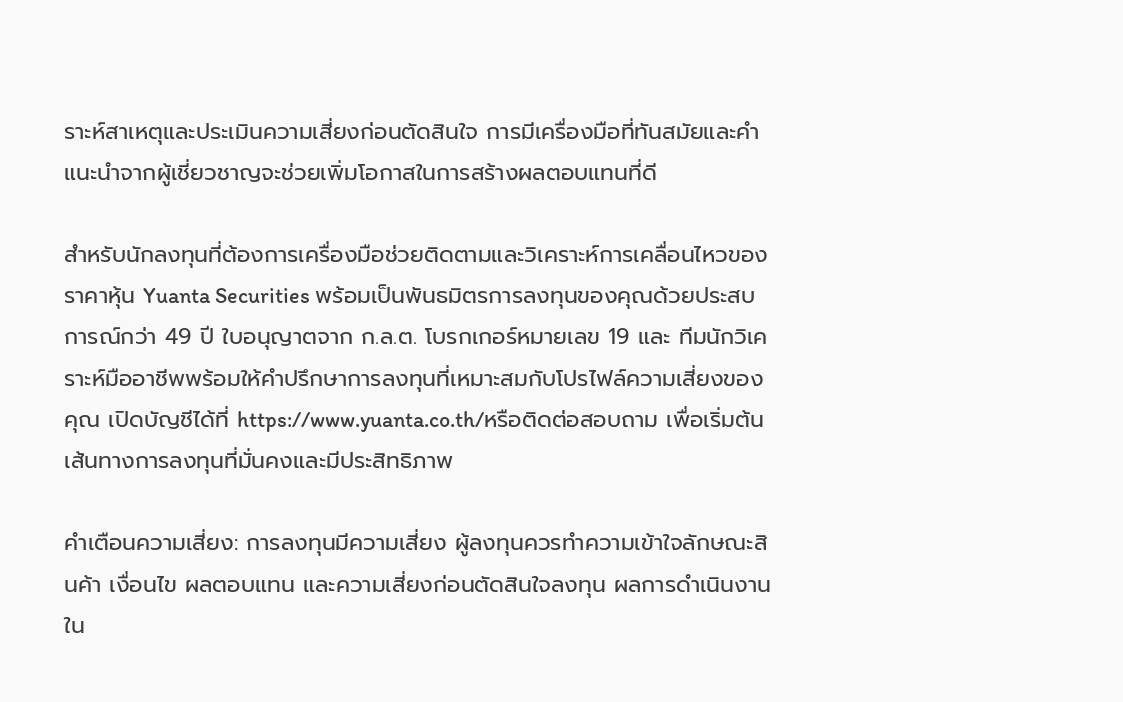ราะห์สาเหตุและประเมินความเสี่ยงก่อนตัดสินใจ การมีเครื่องมือที่ทันสมัยและคำแนะนำจากผู้เชี่ยวชาญจะช่วยเพิ่มโอกาสในการสร้างผลตอบแทนที่ดี

สำหรับนักลงทุนที่ต้องการเครื่องมือช่วยติดตามและวิเคราะห์การเคลื่อนไหวของราคาหุ้น Yuanta Securities พร้อมเป็นพันธมิตรการลงทุนของคุณด้วยประสบการณ์กว่า 49 ปี ใบอนุญาตจาก ก.ล.ต. โบรกเกอร์หมายเลข 19 และ ทีมนักวิเคราะห์มืออาชีพพร้อมให้คำปรึกษาการลงทุนที่เหมาะสมกับโปรไฟล์ความเสี่ยงของคุณ เปิดบัญชีได้ที่ https://www.yuanta.co.th/หรือติดต่อสอบถาม เพื่อเริ่มต้นเส้นทางการลงทุนที่มั่นคงและมีประสิทธิภาพ

คำเตือนความเสี่ยง: การลงทุนมีความเสี่ยง ผู้ลงทุนควรทำความเข้าใจลักษณะสินค้า เงื่อนไข ผลตอบแทน และความเสี่ยงก่อนตัดสินใจลงทุน ผลการดำเนินงานใน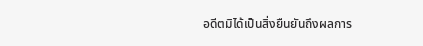อดีตมิได้เป็นสิ่งยืนยันถึงผลการ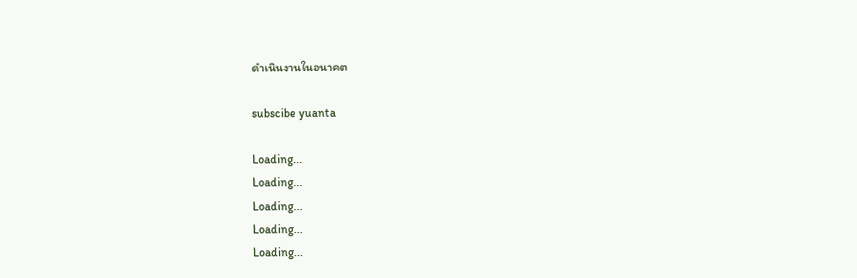ดำเนินงานในอนาคต

subscibe yuanta

Loading...
Loading...
Loading...
Loading...
Loading...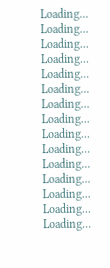Loading...
Loading...
Loading...
Loading...
Loading...
Loading...
Loading...
Loading...
Loading...
Loading...
Loading...
Loading...
Loading...
Loading...
Loading...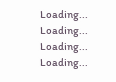Loading...
Loading...
Loading...
Loading...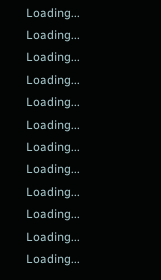Loading...
Loading...
Loading...
Loading...
Loading...
Loading...
Loading...
Loading...
Loading...
Loading...
Loading...
Loading...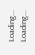Loading...
Loading...